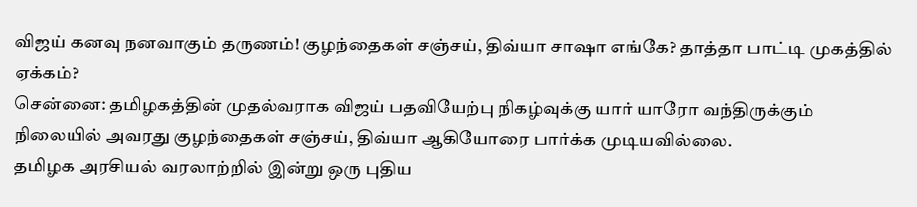விஜய் கனவு நனவாகும் தருணம்! குழந்தைகள் சஞ்சய், திவ்யா சாஷா எங்கே? தாத்தா பாட்டி முகத்தில் ஏக்கம்?
சென்னை: தமிழகத்தின் முதல்வராக விஜய் பதவியேற்பு நிகழ்வுக்கு யார் யாரோ வந்திருக்கும் நிலையில் அவரது குழந்தைகள் சஞ்சய், திவ்யா ஆகியோரை பார்க்க முடியவில்லை.
தமிழக அரசியல் வரலாற்றில் இன்று ஒரு புதிய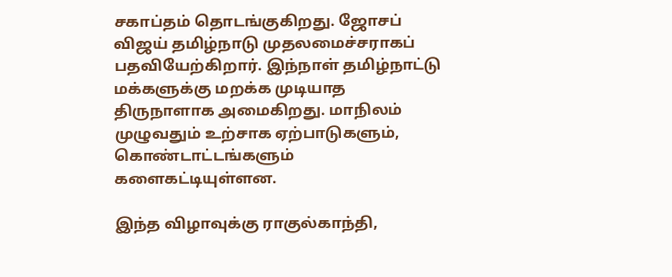சகாப்தம் தொடங்குகிறது. ஜோசப் விஜய் தமிழ்நாடு முதலமைச்சராகப் பதவியேற்கிறார். இந்நாள் தமிழ்நாட்டு மக்களுக்கு மறக்க முடியாத திருநாளாக அமைகிறது. மாநிலம் முழுவதும் உற்சாக ஏற்பாடுகளும், கொண்டாட்டங்களும் களைகட்டியுள்ளன.

இந்த விழாவுக்கு ராகுல்காந்தி,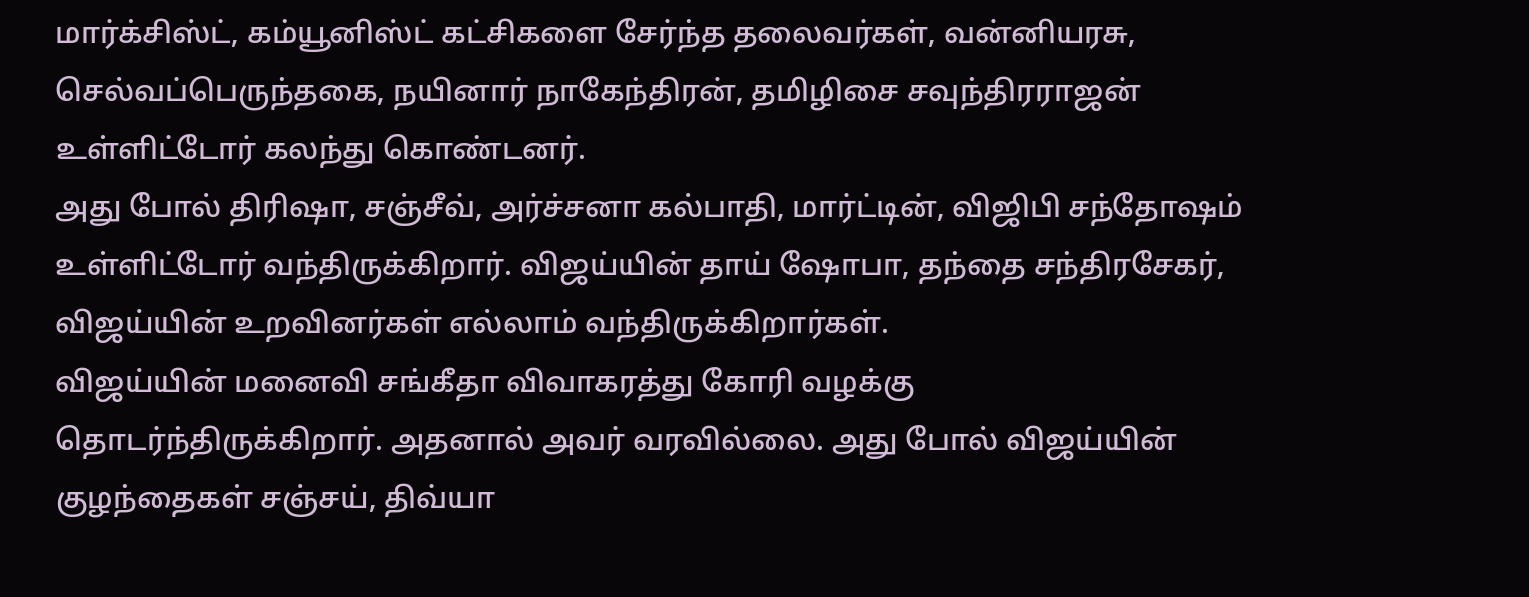மார்க்சிஸ்ட், கம்யூனிஸ்ட் கட்சிகளை சேர்ந்த தலைவர்கள், வன்னியரசு, செல்வப்பெருந்தகை, நயினார் நாகேந்திரன், தமிழிசை சவுந்திரராஜன் உள்ளிட்டோர் கலந்து கொண்டனர்.
அது போல் திரிஷா, சஞ்சீவ், அர்ச்சனா கல்பாதி, மார்ட்டின், விஜிபி சந்தோஷம் உள்ளிட்டோர் வந்திருக்கிறார். விஜய்யின் தாய் ஷோபா, தந்தை சந்திரசேகர், விஜய்யின் உறவினர்கள் எல்லாம் வந்திருக்கிறார்கள்.
விஜய்யின் மனைவி சங்கீதா விவாகரத்து கோரி வழக்கு தொடர்ந்திருக்கிறார். அதனால் அவர் வரவில்லை. அது போல் விஜய்யின் குழந்தைகள் சஞ்சய், திவ்யா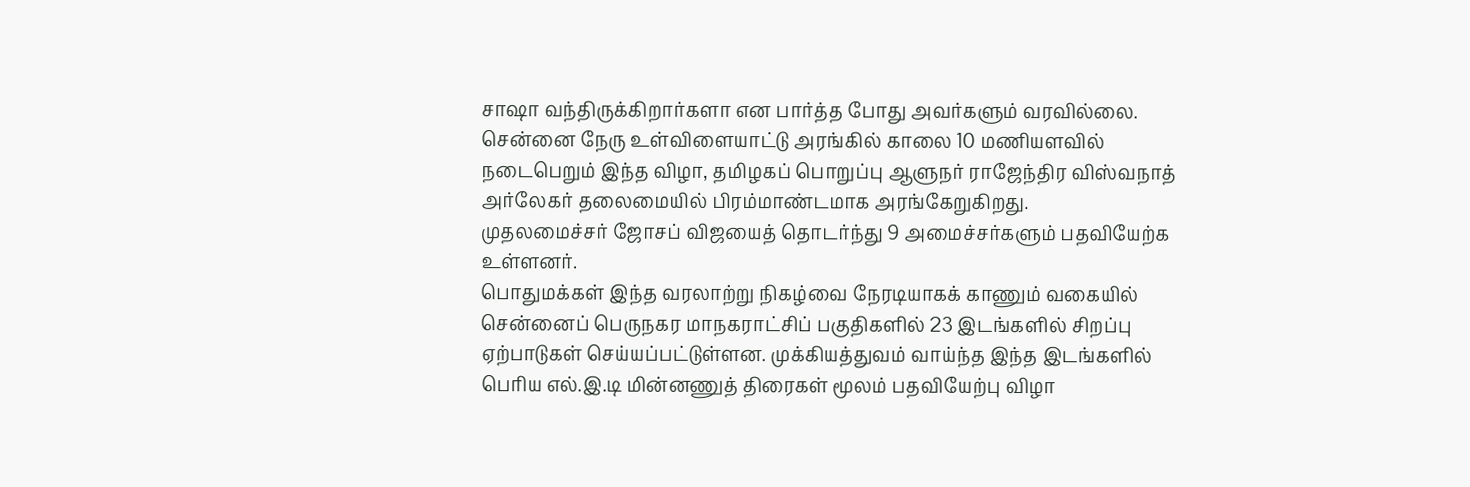சாஷா வந்திருக்கிறார்களா என பார்த்த போது அவர்களும் வரவில்லை.
சென்னை நேரு உள்விளையாட்டு அரங்கில் காலை 10 மணியளவில் நடைபெறும் இந்த விழா, தமிழகப் பொறுப்பு ஆளுநர் ராஜேந்திர விஸ்வநாத் அர்லேகர் தலைமையில் பிரம்மாண்டமாக அரங்கேறுகிறது.
முதலமைச்சர் ஜோசப் விஜயைத் தொடர்ந்து 9 அமைச்சர்களும் பதவியேற்க உள்ளனர்.
பொதுமக்கள் இந்த வரலாற்று நிகழ்வை நேரடியாகக் காணும் வகையில் சென்னைப் பெருநகர மாநகராட்சிப் பகுதிகளில் 23 இடங்களில் சிறப்பு ஏற்பாடுகள் செய்யப்பட்டுள்ளன. முக்கியத்துவம் வாய்ந்த இந்த இடங்களில் பெரிய எல்.இ.டி மின்னணுத் திரைகள் மூலம் பதவியேற்பு விழா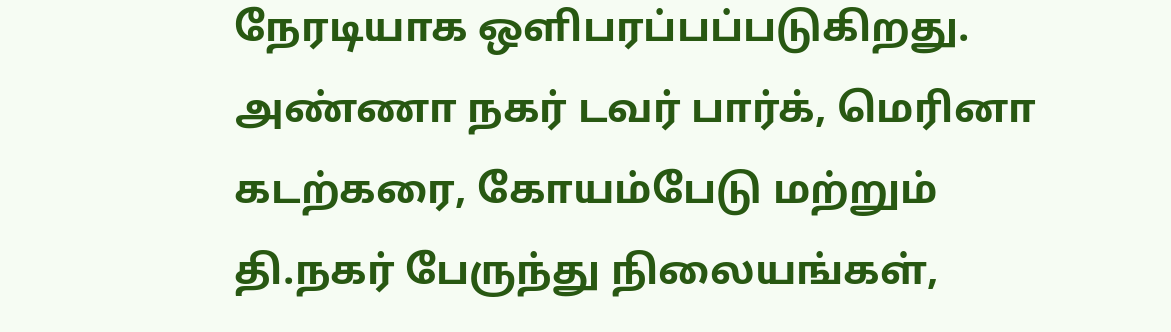நேரடியாக ஒளிபரப்பப்படுகிறது.
அண்ணா நகர் டவர் பார்க், மெரினா கடற்கரை, கோயம்பேடு மற்றும் தி.நகர் பேருந்து நிலையங்கள்,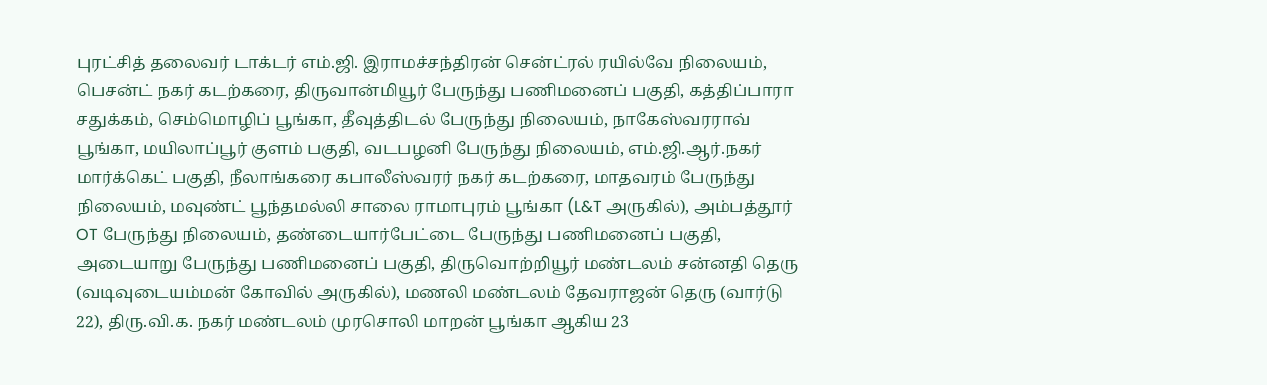புரட்சித் தலைவர் டாக்டர் எம்.ஜி. இராமச்சந்திரன் சென்ட்ரல் ரயில்வே நிலையம், பெசன்ட் நகர் கடற்கரை, திருவான்மியூர் பேருந்து பணிமனைப் பகுதி, கத்திப்பாரா சதுக்கம், செம்மொழிப் பூங்கா, தீவுத்திடல் பேருந்து நிலையம், நாகேஸ்வரராவ் பூங்கா, மயிலாப்பூர் குளம் பகுதி, வடபழனி பேருந்து நிலையம், எம்.ஜி.ஆர்.நகர் மார்க்கெட் பகுதி, நீலாங்கரை கபாலீஸ்வரர் நகர் கடற்கரை, மாதவரம் பேருந்து நிலையம், மவுண்ட் பூந்தமல்லி சாலை ராமாபுரம் பூங்கா (L&T அருகில்), அம்பத்தூர் OT பேருந்து நிலையம், தண்டையார்பேட்டை பேருந்து பணிமனைப் பகுதி, அடையாறு பேருந்து பணிமனைப் பகுதி, திருவொற்றியூர் மண்டலம் சன்னதி தெரு (வடிவுடையம்மன் கோவில் அருகில்), மணலி மண்டலம் தேவராஜன் தெரு (வார்டு 22), திரு.வி.க. நகர் மண்டலம் முரசொலி மாறன் பூங்கா ஆகிய 23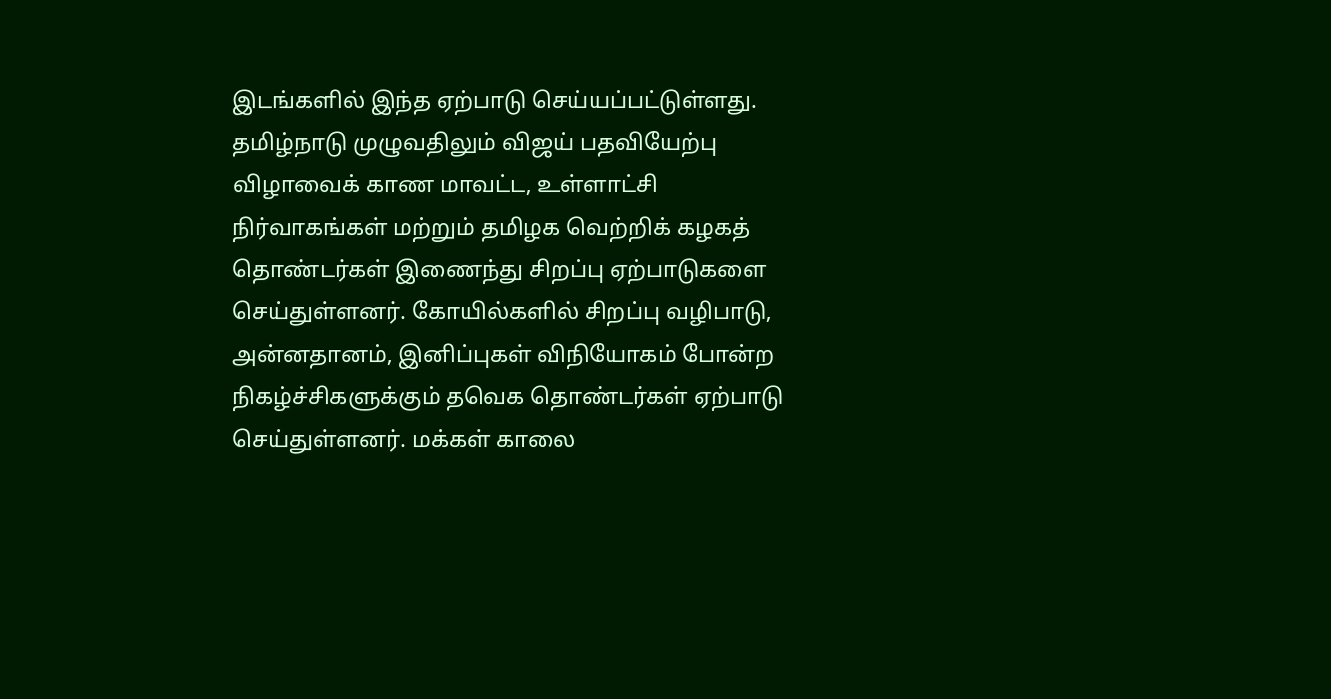இடங்களில் இந்த ஏற்பாடு செய்யப்பட்டுள்ளது.
தமிழ்நாடு முழுவதிலும் விஜய் பதவியேற்பு விழாவைக் காண மாவட்ட, உள்ளாட்சி நிர்வாகங்கள் மற்றும் தமிழக வெற்றிக் கழகத் தொண்டர்கள் இணைந்து சிறப்பு ஏற்பாடுகளை செய்துள்ளனர். கோயில்களில் சிறப்பு வழிபாடு, அன்னதானம், இனிப்புகள் விநியோகம் போன்ற நிகழ்ச்சிகளுக்கும் தவெக தொண்டர்கள் ஏற்பாடு செய்துள்ளனர். மக்கள் காலை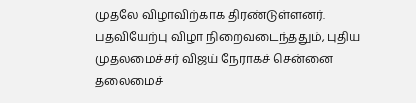முதலே விழாவிற்காக திரண்டுள்ளனர்.
பதவியேற்பு விழா நிறைவடைந்ததும், புதிய முதலமைச்சர் விஜய் நேராகச் சென்னை தலைமைச்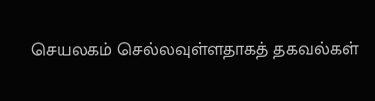செயலகம் செல்லவுள்ளதாகத் தகவல்கள்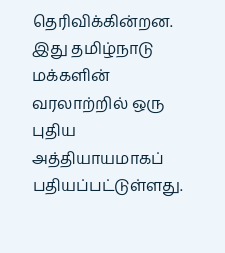தெரிவிக்கின்றன. இது தமிழ்நாடு மக்களின் வரலாற்றில் ஒரு புதிய அத்தியாயமாகப் பதியப்பட்டுள்ளது.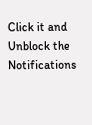Click it and Unblock the Notifications